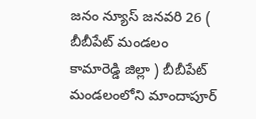జనం న్యూస్ జనవరి 26 ( బీబీపేట్ మండలం కామారెడ్డి జిల్లా ) బీబీపేట్ మండలంలోని మాందాపూర్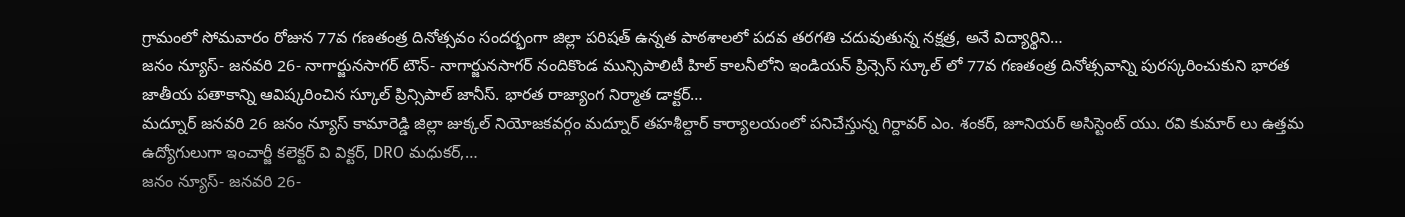గ్రామంలో సోమవారం రోజున 77వ గణతంత్ర దినోత్సవం సందర్భంగా జిల్లా పరిషత్ ఉన్నత పాఠశాలలో పదవ తరగతి చదువుతున్న నక్షత్ర, అనే విద్యార్థిని…
జనం న్యూస్- జనవరి 26- నాగార్జునసాగర్ టౌన్- నాగార్జునసాగర్ నందికొండ మున్సిపాలిటీ హిల్ కాలనీలోని ఇండియన్ ప్రిన్సెస్ స్కూల్ లో 77వ గణతంత్ర దినోత్సవాన్ని పురస్కరించుకుని భారత జాతీయ పతాకాన్ని ఆవిష్కరించిన స్కూల్ ప్రిన్సిపాల్ జానీస్. భారత రాజ్యాంగ నిర్మాత డాక్టర్…
మద్నూర్ జనవరి 26 జనం న్యూస్ కామారెడ్డి జిల్లా జుక్కల్ నియోజకవర్గం మద్నూర్ తహశీల్దార్ కార్యాలయంలో పనిచేస్తున్న గిర్దావర్ ఎం. శంకర్, జూనియర్ అసిస్టెంట్ యు. రవి కుమార్ లు ఉత్తమ ఉద్యోగులుగా ఇంచార్జీ కలెక్టర్ వి విక్టర్, DRO మధుకర్,…
జనం న్యూస్- జనవరి 26-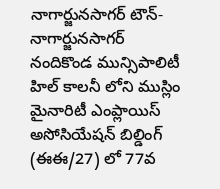నాగార్జునసాగర్ టౌన్- నాగార్జునసాగర్ నందికొండ మున్సిపాలిటీ హిల్ కాలనీ లోని ముస్లిం మైనారిటీ ఎంప్లాయిస్ అసోసియేషన్ బిల్డింగ్ (ఈఈ/27) లో 77వ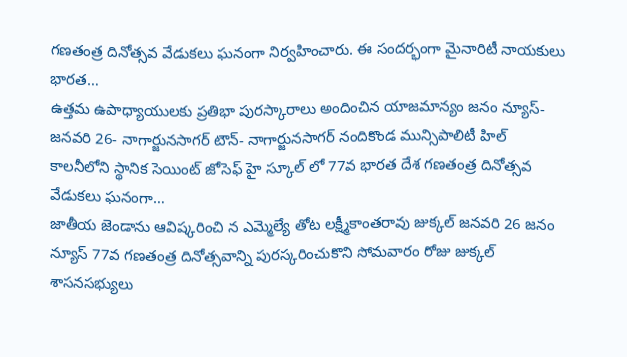గణతంత్ర దినోత్సవ వేడుకలు ఘనంగా నిర్వహించారు. ఈ సందర్భంగా మైనారిటీ నాయకులు భారత…
ఉత్తమ ఉపాధ్యాయులకు ప్రతిభా పురస్కారాలు అందించిన యాజమాన్యం జనం న్యూస్- జనవరి 26- నాగార్జునసాగర్ టౌన్- నాగార్జునసాగర్ నందికొండ మున్సిపాలిటీ హిల్ కాలనీలోని స్థానిక సెయింట్ జోసెఫ్ హై స్కూల్ లో 77వ భారత దేశ గణతంత్ర దినోత్సవ వేడుకలు ఘనంగా…
జాతీయ జెండాను ఆవిష్కరించి న ఎమ్మెల్యే తోట లక్ష్మీకాంతరావు జుక్కల్ జనవరి 26 జనం న్యూస్ 77వ గణతంత్ర దినోత్సవాన్ని పురస్కరించుకొని సోమవారం రోజు జుక్కల్ శాసనసభ్యులు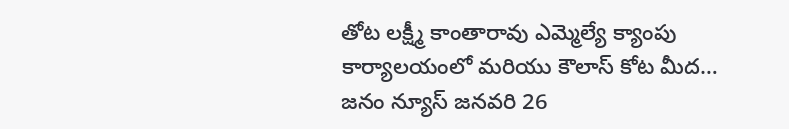తోట లక్ష్మీ కాంతారావు ఎమ్మెల్యే క్యాంపు కార్యాలయంలో మరియు కౌలాస్ కోట మీద…
జనం న్యూస్ జనవరి 26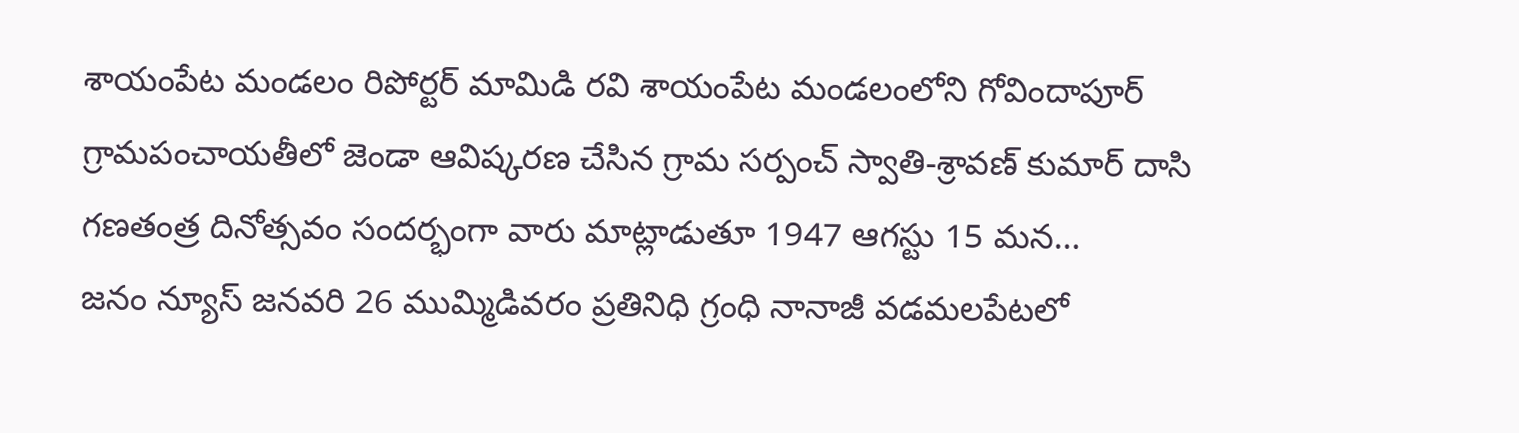శాయంపేట మండలం రిపోర్టర్ మామిడి రవి శాయంపేట మండలంలోని గోవిందాపూర్ గ్రామపంచాయతీలో జెండా ఆవిష్కరణ చేసిన గ్రామ సర్పంచ్ స్వాతి-శ్రావణ్ కుమార్ దాసి గణతంత్ర దినోత్సవం సందర్భంగా వారు మాట్లాడుతూ 1947 ఆగస్టు 15 మన…
జనం న్యూస్ జనవరి 26 ముమ్మిడివరం ప్రతినిధి గ్రంధి నానాజీ వడమలపేటలో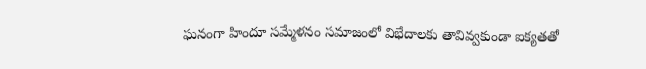ఘనంగా హిందూ సమ్మేళనం సమాజంలో విభేదాలకు తావివ్వకుండా ఐక్యతతో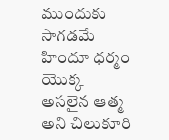ముందుకు సాగడమే హిందూ ధర్మం యొక్క అసలైన ఆత్మ అని చిలుకూరి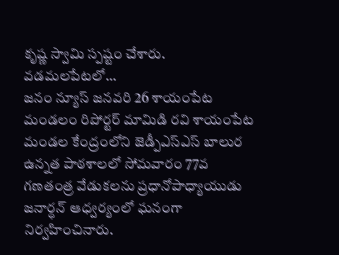కృష్ణ స్వామి స్పష్టం చేశారు. వడమలపేటలో…
జనం న్యూస్ జనవరి 26 శాయంపేట మండలం రిపోర్టర్ మామిడి రవి శాయంపేట మండల కేంద్రంలోని జెడ్పీఎస్ఎస్ బాలుర ఉన్నత పాఠశాలలో సోమవారం 77వ గణతంత్ర వేడుకలను ప్రధానోపాధ్యాయుడు జనార్ధన్ ఆధ్వర్యంలో ఘనంగా నిర్వహించినారు.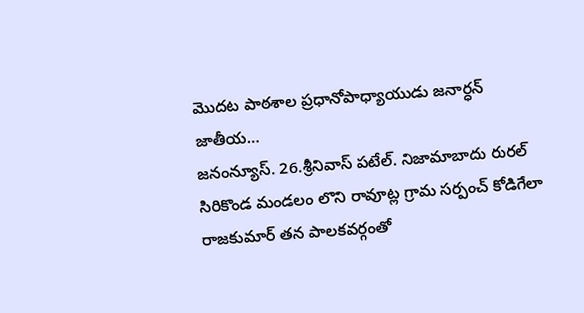మొదట పాఠశాల ప్రధానోపాధ్యాయుడు జనార్ధన్ జాతీయ…
జనంన్యూస్. 26.శ్రీనివాస్ పటేల్. నిజామాబాదు రురల్ సిరికొండ మండలం లొని రావూట్ల గ్రామ సర్పంచ్ కోడిగేలా రాజకుమార్ తన పాలకవర్గంతో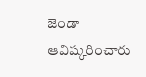జెండా ఆవిష్కరించారు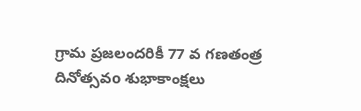గ్రామ ప్రజలందరికీ 77 వ గణతంత్ర దినోత్సవo శుభాకాంక్షలు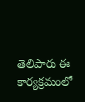తెలిపారు ఈ కార్యక్రమంలో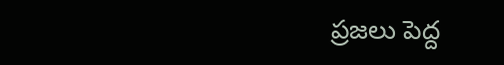ప్రజలు పెద్ద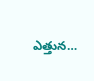ఎత్తున…